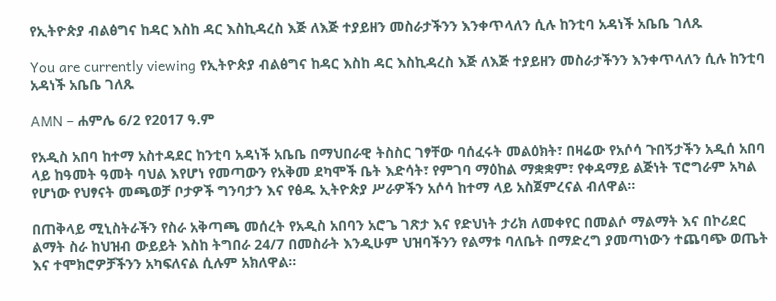የኢትዮጵያ ብልፅግና ከዳር እስከ ዳር እስኪዳረስ እጅ ለእጅ ተያይዘን መስራታችንን እንቀጥላለን ሲሉ ከንቲባ አዳነች አቤቤ ገለጹ

You are currently viewing የኢትዮጵያ ብልፅግና ከዳር እስከ ዳር እስኪዳረስ እጅ ለእጅ ተያይዘን መስራታችንን እንቀጥላለን ሲሉ ከንቲባ አዳነች አቤቤ ገለጹ

AMN – ሐምሌ 6/2 የ2017 ዓ.ም

የአዲስ አበባ ከተማ አስተዳደር ከንቲባ አዳነች አቤቤ በማህበራዊ ትስስር ገፃቸው ባሰፈሩት መልዕክት፣ በዛሬው የአሶሳ ጉበኝታችን አዲሰ አበባ ላይ ከዓመት ዓመት ባህል እየሆነ የመጣውን የአቅመ ደካሞች ቤት እድሳት፣ የምገባ ማዕከል ማቋቋም፣ የቀዳማይ ልጅነት ፕሮግራም አካል የሆነው የህፃናት መጫወቻ ቦታዎች ግንባታን እና የፅዱ ኢትዮጵያ ሥራዎችን አሶሳ ከተማ ላይ አስጀምረናል ብለዋል።

በጠቅላይ ሚኒስትራችን የስራ አቅጣጫ መሰረት የአዲስ አበባን አሮጌ ገጽታ እና የድህነት ታሪክ ለመቀየር በመልሶ ማልማት እና በኮሪደር ልማት ስራ ከህዝብ ውይይት እስከ ትግበራ 24/7 በመስራት እንዲሁም ህዝባችንን የልማቱ ባለቤት በማድረግ ያመጣነውን ተጨባጭ ወጤት እና ተሞክሮዎቻችንን አካፍለናል ሲሉም አክለዋል።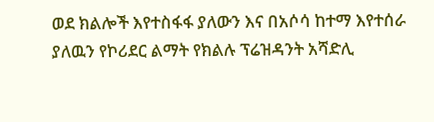ወደ ክልሎች እየተስፋፋ ያለውን እና በአሶሳ ከተማ እየተሰራ ያለዉን የኮሪደር ልማት የክልሉ ፕሬዝዳንት አሻድሊ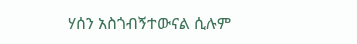ሃሰን አስጎብኝተውናል ሲሉም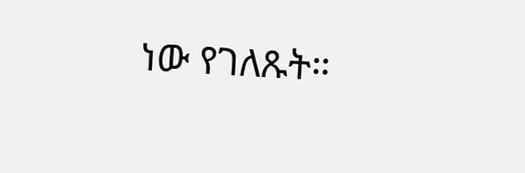ነው የገለጹት።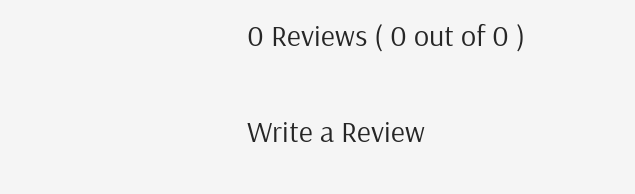0 Reviews ( 0 out of 0 )

Write a Review